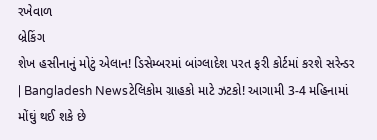રખેવાળ
બ્રેકિંગ
શેખ હસીનાનું મોટું એલાન! ડિસેમ્બરમાં બાંગ્લાદેશ પરત ફરી કોર્ટમાં કરશે સરેન્ડર | Bangladesh Newsટેલિકોમ ગ્રાહકો માટે ઝટકો! આગામી 3-4 મહિનામાં મોંઘું થઈ શકે છે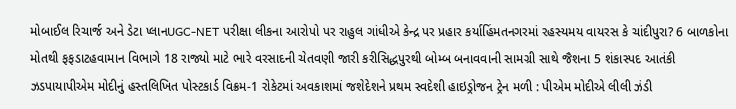મોબાઈલ રિચાર્જ અને ડેટા પ્લાનUGC-NET પરીક્ષા લીકના આરોપો પર રાહુલ ગાંધીએ કેન્દ્ર પર પ્રહાર કર્યાહિંમતનગરમાં રહસ્યમય વાયરસ કે ચાંદીપુરા? 6 બાળકોના મોતથી ફફડાટહવામાન વિભાગે 18 રાજ્યો માટે ભારે વરસાદની ચેતવણી જારી કરીસિદ્ધપુરથી બોમ્બ બનાવવાની સામગ્રી સાથે જૈશના 5 શંકાસ્પદ આતંકી ઝડપાયાપીએમ મોદીનું હસ્તલિખિત પોસ્ટકાર્ડ વિક્રમ-1 રોકેટમાં અવકાશમાં જશેદેશને પ્રથમ સ્વદેશી હાઇડ્રોજન ટ્રેન મળી : પીએમ મોદીએ લીલી ઝંડી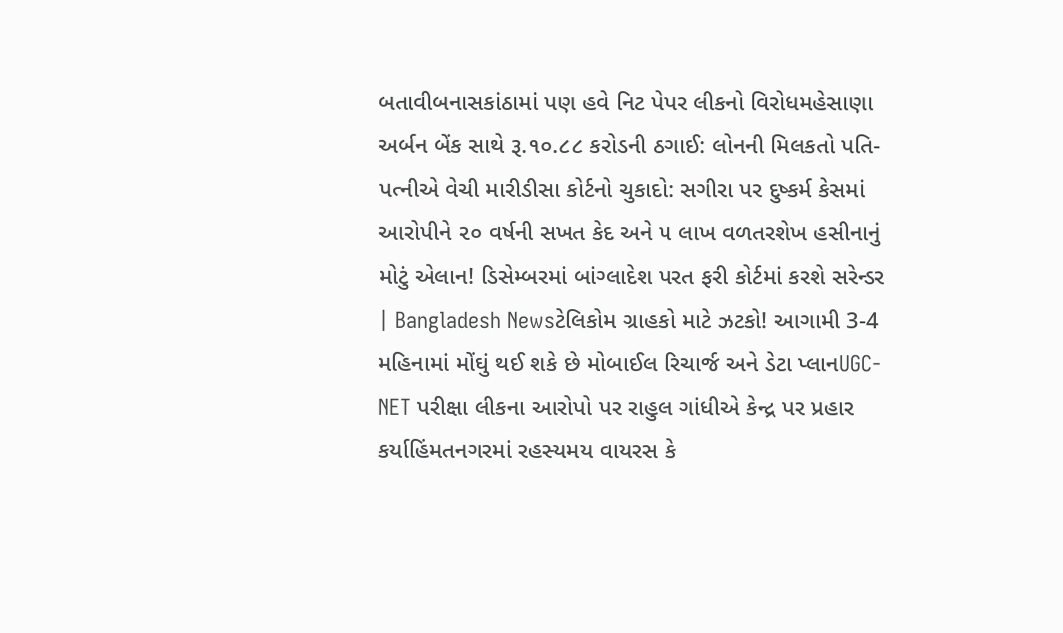બતાવીબનાસકાંઠામાં પણ હવે નિટ પેપર લીકનો વિરોધમહેસાણા અર્બન બેંક સાથે રૂ.૧૦.૮૮ કરોડની ઠગાઈ: લોનની મિલકતો પતિ-પત્નીએ વેચી મારીડીસા કોર્ટનો ચુકાદો: સગીરા પર દુષ્કર્મ કેસમાં આરોપીને ૨૦ વર્ષની સખત કેદ અને ૫ લાખ વળતરશેખ હસીનાનું મોટું એલાન! ડિસેમ્બરમાં બાંગ્લાદેશ પરત ફરી કોર્ટમાં કરશે સરેન્ડર | Bangladesh Newsટેલિકોમ ગ્રાહકો માટે ઝટકો! આગામી 3-4 મહિનામાં મોંઘું થઈ શકે છે મોબાઈલ રિચાર્જ અને ડેટા પ્લાનUGC-NET પરીક્ષા લીકના આરોપો પર રાહુલ ગાંધીએ કેન્દ્ર પર પ્રહાર કર્યાહિંમતનગરમાં રહસ્યમય વાયરસ કે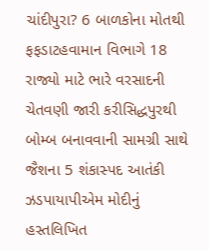ચાંદીપુરા? 6 બાળકોના મોતથી ફફડાટહવામાન વિભાગે 18 રાજ્યો માટે ભારે વરસાદની ચેતવણી જારી કરીસિદ્ધપુરથી બોમ્બ બનાવવાની સામગ્રી સાથે જૈશના 5 શંકાસ્પદ આતંકી ઝડપાયાપીએમ મોદીનું હસ્તલિખિત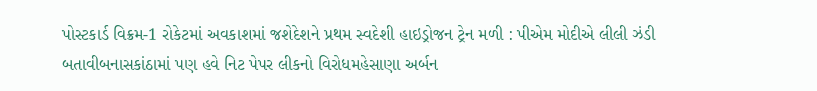પોસ્ટકાર્ડ વિક્રમ-1 રોકેટમાં અવકાશમાં જશેદેશને પ્રથમ સ્વદેશી હાઇડ્રોજન ટ્રેન મળી : પીએમ મોદીએ લીલી ઝંડી બતાવીબનાસકાંઠામાં પણ હવે નિટ પેપર લીકનો વિરોધમહેસાણા અર્બન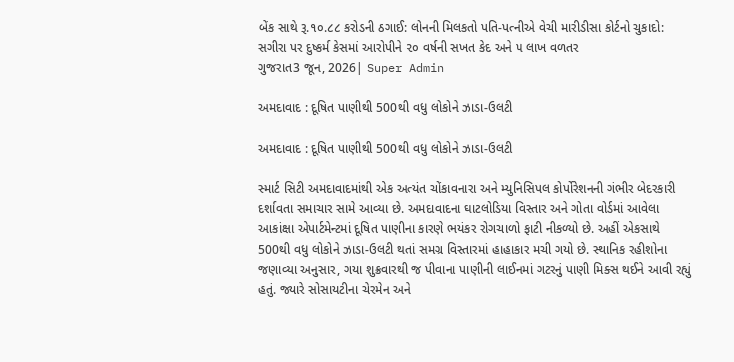બેંક સાથે રૂ.૧૦.૮૮ કરોડની ઠગાઈ: લોનની મિલકતો પતિ-પત્નીએ વેચી મારીડીસા કોર્ટનો ચુકાદો: સગીરા પર દુષ્કર્મ કેસમાં આરોપીને ૨૦ વર્ષની સખત કેદ અને ૫ લાખ વળતર
ગુજરાત3 જૂન, 2026| Super Admin

અમદાવાદ : દૂષિત પાણીથી 500થી વધુ લોકોને ઝાડા-ઉલટી

અમદાવાદ : દૂષિત પાણીથી 500થી વધુ લોકોને ઝાડા-ઉલટી

સ્માર્ટ સિટી અમદાવાદમાંથી એક અત્યંત ચોંકાવનારા અને મ્યુનિસિપલ કોર્પોરેશનની ગંભીર બેદરકારી દર્શાવતા સમાચાર સામે આવ્યા છે. અમદાવાદના ઘાટલોડિયા વિસ્તાર અને ગોતા વોર્ડમાં આવેલા આકાંક્ષા એપાર્ટમેન્ટમાં દૂષિત પાણીના કારણે ભયંકર રોગચાળો ફાટી નીકળ્યો છે. અહીં એકસાથે 500થી વધુ લોકોને ઝાડા-ઉલટી થતાં સમગ્ર વિસ્તારમાં હાહાકાર મચી ગયો છે. સ્થાનિક રહીશોના જણાવ્યા અનુસાર, ગયા શુક્રવારથી જ પીવાના પાણીની લાઈનમાં ગટરનું પાણી મિક્સ થઈને આવી રહ્યું હતું. જ્યારે સોસાયટીના ચેરમેન અને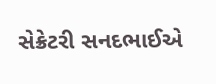સેક્રેટરી સનદભાઈએ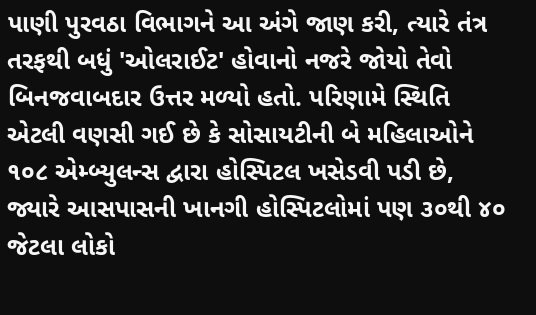પાણી પુરવઠા વિભાગને આ અંગે જાણ કરી, ત્યારે તંત્ર તરફથી બધું 'ઓલરાઈટ' હોવાનો નજરે જોયો તેવો બિનજવાબદાર ઉત્તર મળ્યો હતો. પરિણામે સ્થિતિ એટલી વણસી ગઈ છે કે સોસાયટીની બે મહિલાઓને ૧૦૮ એમ્બ્યુલન્સ દ્વારા હોસ્પિટલ ખસેડવી પડી છે, જ્યારે આસપાસની ખાનગી હોસ્પિટલોમાં પણ ૩૦થી ૪૦ જેટલા લોકો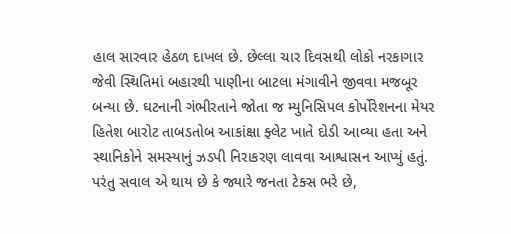હાલ સારવાર હેઠળ દાખલ છે. છેલ્લા ચાર દિવસથી લોકો નરકાગાર જેવી સ્થિતિમાં બહારથી પાણીના બાટલા મંગાવીને જીવવા મજબૂર બન્યા છે. ઘટનાની ગંભીરતાને જોતા જ મ્યુનિસિપલ કોર્પોરેશનના મેયર હિતેશ બારોટ તાબડતોબ આકાંક્ષા ફ્લેટ ખાતે દોડી આવ્યા હતા અને સ્થાનિકોને સમસ્યાનું ઝડપી નિરાકરણ લાવવા આશ્વાસન આપ્યું હતું. પરંતુ સવાલ એ થાય છે કે જ્યારે જનતા ટેક્સ ભરે છે,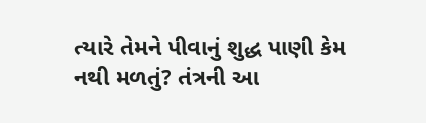ત્યારે તેમને પીવાનું શુદ્ધ પાણી કેમ નથી મળતું? તંત્રની આ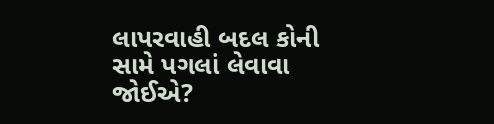લાપરવાહી બદલ કોની સામે પગલાં લેવાવા જોઈએ?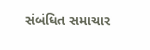સંબંધિત સમાચાર